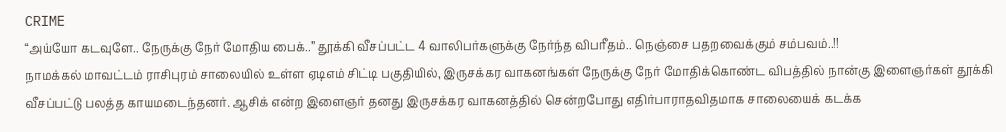CRIME
“அய்யோ கடவுளே.. நேருக்கு நேர் மோதிய பைக்..” தூக்கி வீசப்பட்ட 4 வாலிபர்களுக்கு நேர்ந்த விபரீதம்.. நெஞ்சை பதறவைக்கும் சம்பவம்..!!
நாமக்கல் மாவட்டம் ராசிபுரம் சாலையில் உள்ள ஏடிஎம் சிட்டி பகுதியில், இருசக்கர வாகனங்கள் நேருக்கு நேர் மோதிக்கொண்ட விபத்தில் நான்கு இளைஞர்கள் தூக்கி வீசப்பட்டு பலத்த காயமடைந்தனர். ஆசிக் என்ற இளைஞர் தனது இருசக்கர வாகனத்தில் சென்றபோது எதிர்பாராதவிதமாக சாலையைக் கடக்க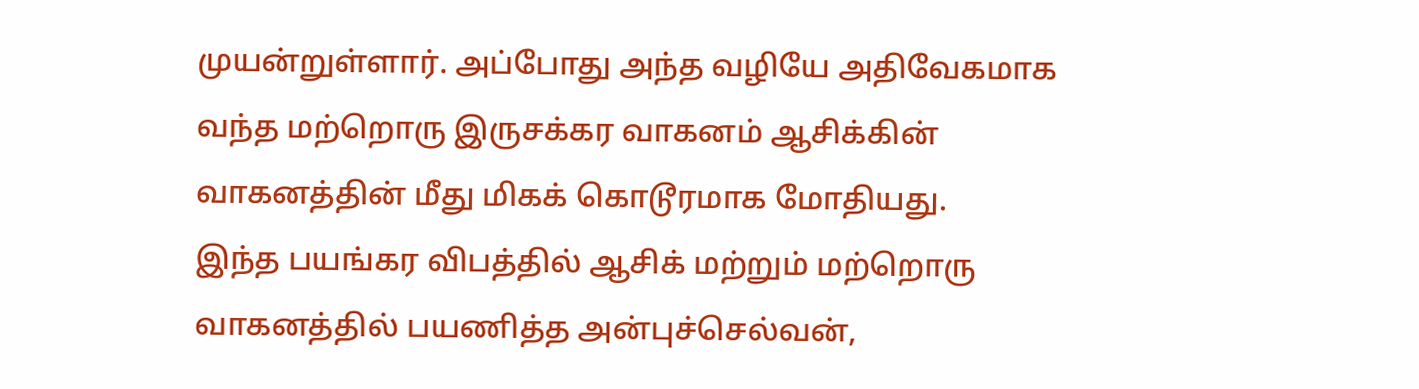முயன்றுள்ளார். அப்போது அந்த வழியே அதிவேகமாக வந்த மற்றொரு இருசக்கர வாகனம் ஆசிக்கின் வாகனத்தின் மீது மிகக் கொடூரமாக மோதியது.
இந்த பயங்கர விபத்தில் ஆசிக் மற்றும் மற்றொரு வாகனத்தில் பயணித்த அன்புச்செல்வன்,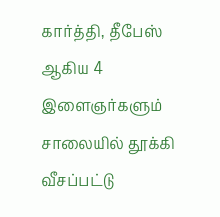கார்த்தி, தீபேஸ் ஆகிய 4 இளைஞர்களும் சாலையில் தூக்கி வீசப்பட்டு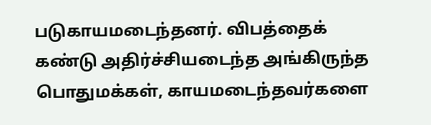படுகாயமடைந்தனர். விபத்தைக் கண்டு அதிர்ச்சியடைந்த அங்கிருந்த பொதுமக்கள், காயமடைந்தவர்களை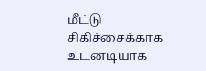மீட்டு சிகிச்சைக்காக உடனடியாக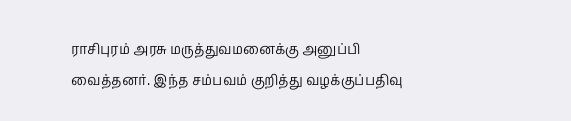ராசிபுரம் அரசு மருத்துவமனைக்கு அனுப்பி வைத்தனர். இந்த சம்பவம் குறித்து வழக்குப்பதிவு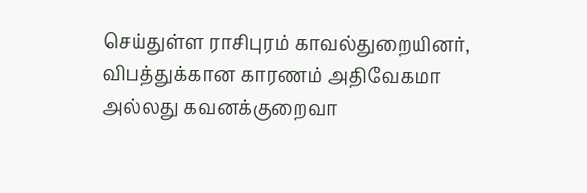செய்துள்ள ராசிபுரம் காவல்துறையினர், விபத்துக்கான காரணம் அதிவேகமா அல்லது கவனக்குறைவா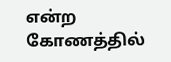என்ற கோணத்தில்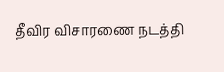தீவிர விசாரணை நடத்தி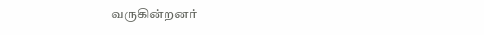வருகின்றனர்